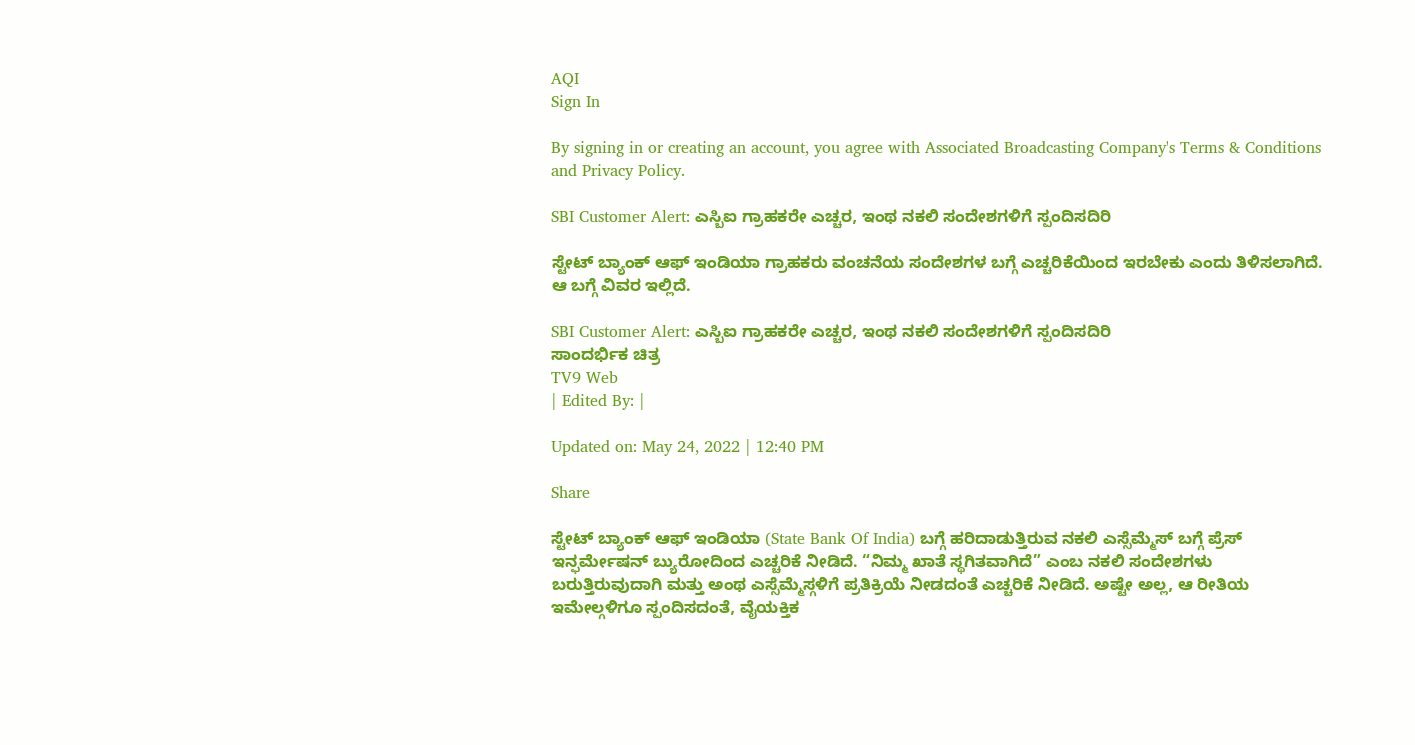AQI
Sign In

By signing in or creating an account, you agree with Associated Broadcasting Company's Terms & Conditions and Privacy Policy.

SBI Customer Alert: ಎಸ್ಬಿಐ ಗ್ರಾಹಕರೇ ಎಚ್ಚರ, ಇಂಥ ನಕಲಿ ಸಂದೇಶಗಳಿಗೆ ಸ್ಪಂದಿಸದಿರಿ

ಸ್ಟೇಟ್ ಬ್ಯಾಂಕ್ ಆಫ್ ಇಂಡಿಯಾ ಗ್ರಾಹಕರು ವಂಚನೆಯ ಸಂದೇಶಗಳ ಬಗ್ಗೆ ಎಚ್ಚರಿಕೆಯಿಂದ ಇರಬೇಕು ಎಂದು ತಿಳಿಸಲಾಗಿದೆ. ಆ ಬಗ್ಗೆ ವಿವರ ಇಲ್ಲಿದೆ.

SBI Customer Alert: ಎಸ್ಬಿಐ ಗ್ರಾಹಕರೇ ಎಚ್ಚರ, ಇಂಥ ನಕಲಿ ಸಂದೇಶಗಳಿಗೆ ಸ್ಪಂದಿಸದಿರಿ
ಸಾಂದರ್ಭಿಕ ಚಿತ್ರ
TV9 Web
| Edited By: |

Updated on: May 24, 2022 | 12:40 PM

Share

ಸ್ಟೇಟ್ ಬ್ಯಾಂಕ್ ಆಫ್ ಇಂಡಿಯಾ (State Bank Of India) ಬಗ್ಗೆ ಹರಿದಾಡುತ್ತಿರುವ ನಕಲಿ ಎಸ್ಸೆಮ್ಮೆಸ್ ಬಗ್ಗೆ ಪ್ರೆಸ್ ಇನ್ಫರ್ಮೇಷನ್ ಬ್ಯುರೋದಿಂದ ಎಚ್ಚರಿಕೆ ನೀಡಿದೆ. “ನಿಮ್ಮ ಖಾತೆ ಸ್ಥಗಿತವಾಗಿದೆ” ಎಂಬ ನಕಲಿ ಸಂದೇಶಗಳು ಬರುತ್ತಿರುವುದಾಗಿ ಮತ್ತು ಅಂಥ ಎಸ್ಸೆಮ್ಮೆಸ್ಗಳಿಗೆ ಪ್ರತಿಕ್ರಿಯೆ ನೀಡದಂತೆ ಎಚ್ಚರಿಕೆ ನೀಡಿದೆ. ಅಷ್ಟೇ ಅಲ್ಲ, ಆ ರೀತಿಯ ಇಮೇಲ್ಗಳಿಗೂ ಸ್ಪಂದಿಸದಂತೆ, ವೈಯಕ್ತಿಕ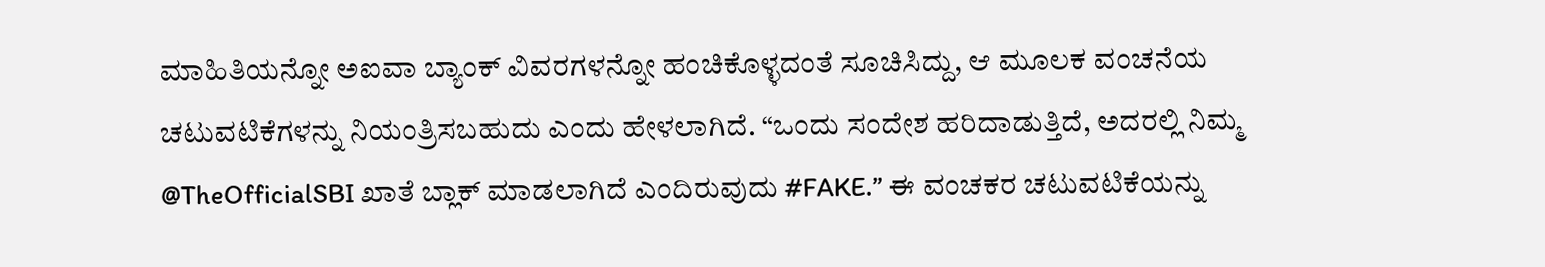ಮಾಹಿತಿಯನ್ನೋ ಅಐವಾ ಬ್ಯಾಂಕ್ ವಿವರಗಳನ್ನೋ ಹಂಚಿಕೊಳ್ಳದಂತೆ ಸೂಚಿಸಿದ್ದು, ಆ ಮೂಲಕ ವಂಚನೆಯ ಚಟುವಟಿಕೆಗಳನ್ನು ನಿಯಂತ್ರಿಸಬಹುದು ಎಂದು ಹೇಳಲಾಗಿದೆ. “ಒಂದು ಸಂದೇಶ ಹರಿದಾಡುತ್ತಿದೆ, ಅದರಲ್ಲಿ ನಿಮ್ಮ @TheOfficialSBI ಖಾತೆ ಬ್ಲಾಕ್ ಮಾಡಲಾಗಿದೆ ಎಂದಿರುವುದು #FAKE.” ಈ ವಂಚಕರ ಚಟುವಟಿಕೆಯನ್ನು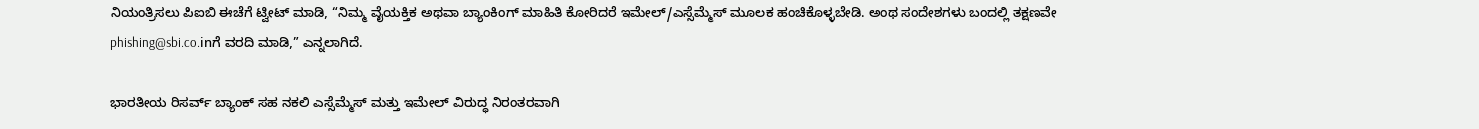ನಿಯಂತ್ರಿಸಲು ಪಿಐಬಿ ಈಚೆಗೆ ಟ್ವೀಟ್ ಮಾಡಿ, “ನಿಮ್ಮ ವೈಯಕ್ತಿಕ ಅಥವಾ ಬ್ಯಾಂಕಿಂಗ್ ಮಾಹಿತಿ ಕೋರಿದರೆ ಇಮೇಲ್/ಎಸ್ಸೆಮ್ಮೆಸ್ ಮೂಲಕ ಹಂಚಿಕೊಳ್ಳಬೇಡಿ. ಅಂಥ ಸಂದೇಶಗಳು ಬಂದಲ್ಲಿ ತಕ್ಷಣವೇ phishing@sbi.co.inಗೆ ವರದಿ ಮಾಡಿ,” ಎನ್ನಲಾಗಿದೆ.

ಭಾರತೀಯ ರಿಸರ್ವ್ ಬ್ಯಾಂಕ್ ಸಹ ನಕಲಿ ಎಸ್ಸೆಮ್ಮೆಸ್ ಮತ್ತು ಇಮೇಲ್ ವಿರುದ್ಧ ನಿರಂತರವಾಗಿ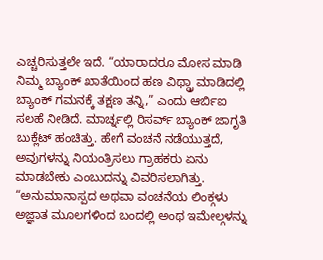ಎಚ್ಚರಿಸುತ್ತಲೇ ಇದೆ. “ಯಾರಾದರೂ ಮೋಸ ಮಾಡಿ ನಿಮ್ಮ ಬ್ಯಾಂಕ್ ಖಾತೆಯಿಂದ ಹಣ ವಿಥ್ಡ್ರಾ ಮಾಡಿದಲ್ಲಿ ಬ್ಯಾಂಕ್ ಗಮನಕ್ಕೆ ತಕ್ಷಣ ತನ್ನಿ,” ಎಂದು ಆರ್ಬಿಐ ಸಲಹೆ ನೀಡಿದೆ. ಮಾರ್ಚ್ನಲ್ಲಿ ರಿಸರ್ವ್ ಬ್ಯಾಂಕ್ ಜಾಗೃತಿ ಬುಕ್ಲೆಟ್ ಹಂಚಿತ್ತು. ಹೇಗೆ ವಂಚನೆ ನಡೆಯುತ್ತದೆ, ಅವುಗಳನ್ನು ನಿಯಂತ್ರಿಸಲು ಗ್ರಾಹಕರು ಏನು ಮಾಡಬೇಕು ಎಂಬುದನ್ನು ವಿವರಿಸಲಾಗಿತ್ತು. “ಅನುಮಾನಾಸ್ಪದ ಅಥವಾ ವಂಚನೆಯ ಲಿಂಕ್ಗಳು ಅಜ್ಞಾತ ಮೂಲಗಳಿಂದ ಬಂದಲ್ಲಿ ಅಂಥ ಇಮೇಲ್ಗಳನ್ನು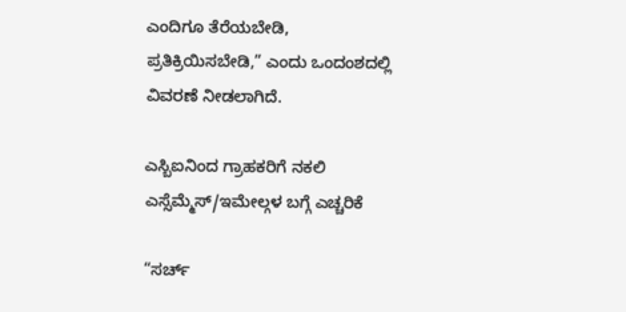ಎಂದಿಗೂ ತೆರೆಯಬೇಡಿ, ಪ್ರತಿಕ್ರಿಯಿಸಬೇಡಿ,” ಎಂದು ಒಂದಂಶದಲ್ಲಿ ವಿವರಣೆ ನೀಡಲಾಗಿದೆ.

ಎಸ್ಬಿಐನಿಂದ ಗ್ರಾಹಕರಿಗೆ ನಕಲಿ ಎಸ್ಸೆಮ್ಮೆಸ್/ಇಮೇಲ್ಗಳ ಬಗ್ಗೆ ಎಚ್ಚರಿಕೆ

“ಸರ್ಚ್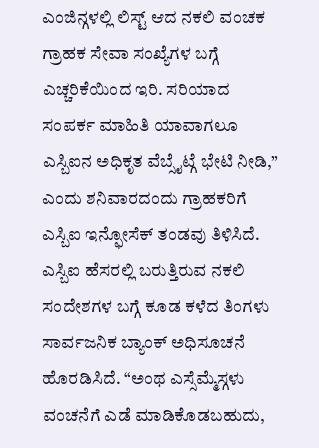ಎಂಜಿನ್ಗಳಲ್ಲಿ ಲಿಸ್ಟ್ ಆದ ನಕಲಿ ವಂಚಕ ಗ್ರಾಹಕ ಸೇವಾ ಸಂಖ್ಯೆಗಳ ಬಗ್ಗೆ ಎಚ್ಚರಿಕೆಯಿಂದ ಇರಿ. ಸರಿಯಾದ ಸಂಪರ್ಕ ಮಾಹಿತಿ ಯಾವಾಗಲೂ ಎಸ್ಬಿಐನ ಅಧಿಕೃತ ವೆಬ್ಸೈಟ್ಗೆ ಭೇಟಿ ನೀಡಿ,” ಎಂದು ಶನಿವಾರದಂದು ಗ್ರಾಹಕರಿಗೆ ಎಸ್ಬಿಐ ಇನ್ಫೋಸೆಕ್ ತಂಡವು ತಿಳಿಸಿದೆ. ಎಸ್ಬಿಐ ಹೆಸರಲ್ಲಿ ಬರುತ್ತಿರುವ ನಕಲಿ ಸಂದೇಶಗಳ ಬಗ್ಗೆ ಕೂಡ ಕಳೆದ ತಿಂಗಳು ಸಾರ್ವಜನಿಕ ಬ್ಯಾಂಕ್ ಅಧಿಸೂಚನೆ ಹೊರಡಿಸಿದೆ. “ಅಂಥ ಎಸ್ಸೆಮ್ಮೆಸ್ಗಳು ವಂಚನೆಗೆ ಎಡೆ ಮಾಡಿಕೊಡಬಹುದು,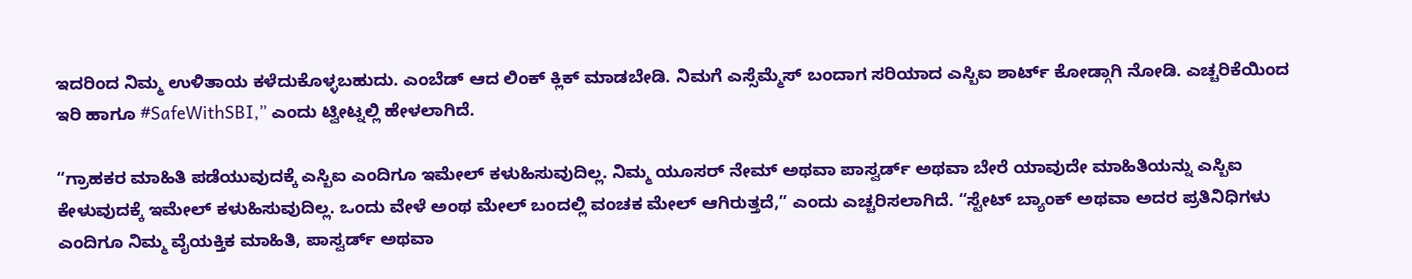ಇದರಿಂದ ನಿಮ್ಮ ಉಳಿತಾಯ ಕಳೆದುಕೊಳ್ಳಬಹುದು. ಎಂಬೆಡ್ ಆದ ಲಿಂಕ್ ಕ್ಲಿಕ್ ಮಾಡಬೇಡಿ. ನಿಮಗೆ ಎಸ್ಸೆಮ್ಮೆಸ್ ಬಂದಾಗ ಸರಿಯಾದ ಎಸ್ಬಿಐ ಶಾರ್ಟ್ ಕೋಡ್ಗಾಗಿ ನೋಡಿ. ಎಚ್ಚರಿಕೆಯಿಂದ ಇರಿ ಹಾಗೂ #SafeWithSBI,” ಎಂದು ಟ್ವೀಟ್ನಲ್ಲಿ ಹೇಳಲಾಗಿದೆ.

“ಗ್ರಾಹಕರ ಮಾಹಿತಿ ಪಡೆಯುವುದಕ್ಕೆ ಎಸ್ಬಿಐ ಎಂದಿಗೂ ಇಮೇಲ್ ಕಳುಹಿಸುವುದಿಲ್ಲ. ನಿಮ್ಮ ಯೂಸರ್ ನೇಮ್ ಅಥವಾ ಪಾಸ್ವರ್ಡ್ ಅಥವಾ ಬೇರೆ ಯಾವುದೇ ಮಾಹಿತಿಯನ್ನು ಎಸ್ಬಿಐ ಕೇಳುವುದಕ್ಕೆ ಇಮೇಲ್ ಕಳುಹಿಸುವುದಿಲ್ಲ. ಒಂದು ವೇಳೆ ಅಂಥ ಮೇಲ್ ಬಂದಲ್ಲಿ ವಂಚಕ ಮೇಲ್ ಆಗಿರುತ್ತದೆ,” ಎಂದು ಎಚ್ಚರಿಸಲಾಗಿದೆ. “ಸ್ಟೇಟ್ ಬ್ಯಾಂಕ್ ಅಥವಾ ಅದರ ಪ್ರತಿನಿಧಿಗಳು ಎಂದಿಗೂ ನಿಮ್ಮ ವೈಯಕ್ತಿಕ ಮಾಹಿತಿ, ಪಾಸ್ವರ್ಡ್ ಅಥವಾ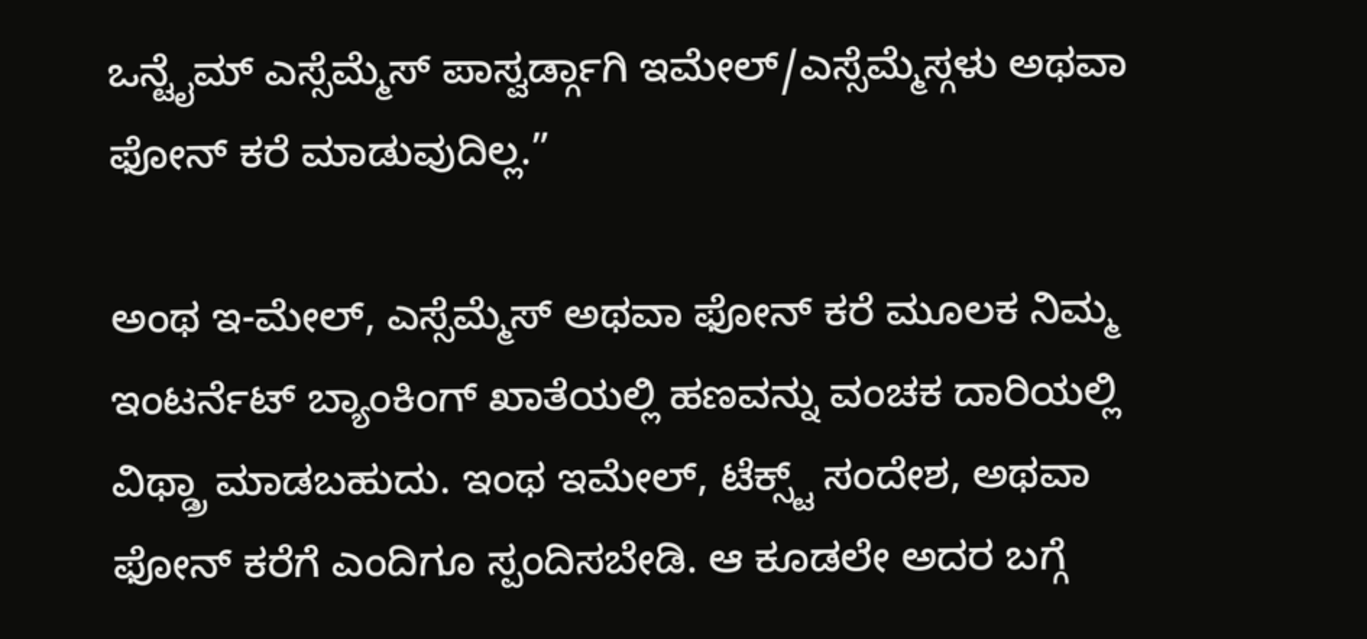ಒನ್ಟೈಮ್ ಎಸ್ಸೆಮ್ಮೆಸ್ ಪಾಸ್ವರ್ಡ್ಗಾಗಿ ಇಮೇಲ್/ಎಸ್ಸೆಮ್ಮೆಸ್ಗಳು ಅಥವಾ ಫೋನ್ ಕರೆ ಮಾಡುವುದಿಲ್ಲ.”

ಅಂಥ ಇ-ಮೇಲ್, ಎಸ್ಸೆಮ್ಮೆಸ್ ಅಥವಾ ಫೋನ್ ಕರೆ ಮೂಲಕ ನಿಮ್ಮ ಇಂಟರ್ನೆಟ್ ಬ್ಯಾಂಕಿಂಗ್ ಖಾತೆಯಲ್ಲಿ ಹಣವನ್ನು ವಂಚಕ ದಾರಿಯಲ್ಲಿ ವಿಥ್ಡ್ರಾ ಮಾಡಬಹುದು. ಇಂಥ ಇಮೇಲ್, ಟೆಕ್ಸ್ಟ್ ಸಂದೇಶ, ಅಥವಾ ಫೋನ್ ಕರೆಗೆ ಎಂದಿಗೂ ಸ್ಪಂದಿಸಬೇಡಿ. ಆ ಕೂಡಲೇ ಅದರ ಬಗ್ಗೆ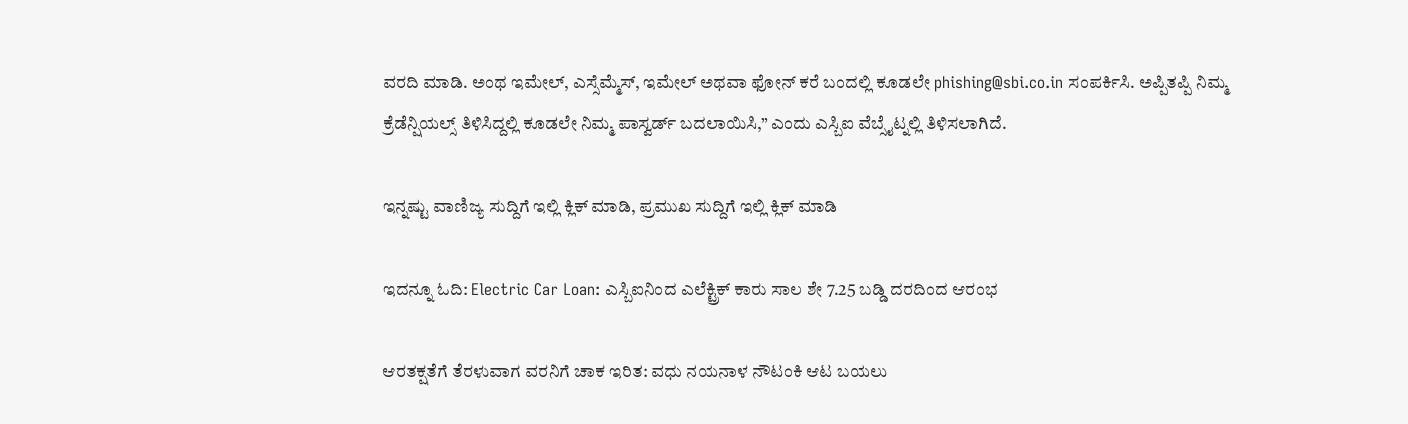ವರದಿ ಮಾಡಿ. ಅಂಥ ಇಮೇಲ್, ಎಸ್ಸೆಮ್ಮೆಸ್, ಇಮೇಲ್ ಅಥವಾ ಫೋನ್ ಕರೆ ಬಂದಲ್ಲಿ ಕೂಡಲೇ phishing@sbi.co.in ಸಂಪರ್ಕಿಸಿ. ಅಪ್ಪಿತಪ್ಪಿ ನಿಮ್ಮ ಕ್ರೆಡೆನ್ಷಿಯಲ್ಸ್ ತಿಳಿಸಿದ್ದಲ್ಲಿ ಕೂಡಲೇ ನಿಮ್ಮ ಪಾಸ್ವರ್ಡ್ ಬದಲಾಯಿಸಿ,” ಎಂದು ಎಸ್ಬಿಐ ವೆಬ್ಸೈಟ್ನಲ್ಲಿ ತಿಳಿಸಲಾಗಿದೆ.

ಇನ್ನಷ್ಟು ವಾಣಿಜ್ಯ ಸುದ್ದಿಗೆ ಇಲ್ಲಿ ಕ್ಲಿಕ್ ಮಾಡಿ, ಪ್ರಮುಖ ಸುದ್ದಿಗೆ ಇಲ್ಲಿ ಕ್ಲಿಕ್ ಮಾಡಿ

ಇದನ್ನೂ ಓದಿ: Electric Car Loan: ಎಸ್ಬಿಐನಿಂದ ಎಲೆಕ್ಟ್ರಿಕ್ ಕಾರು ಸಾಲ ಶೇ 7.25 ಬಡ್ಡಿ ದರದಿಂದ ಆರಂಭ

ಆರತಕ್ಷತೆಗೆ ತೆರಳುವಾಗ ವರನಿಗೆ ಚಾಕ ಇರಿತ: ವಧು ನಯನಾಳ ನೌಟಂಕಿ ಆಟ ಬಯಲು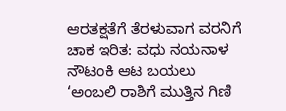ಆರತಕ್ಷತೆಗೆ ತೆರಳುವಾಗ ವರನಿಗೆ ಚಾಕ ಇರಿತ: ವಧು ನಯನಾಳ ನೌಟಂಕಿ ಆಟ ಬಯಲು
‘ಅಂಬಲಿ ರಾಶಿಗೆ ಮುತ್ತಿನ ಗಿಣಿ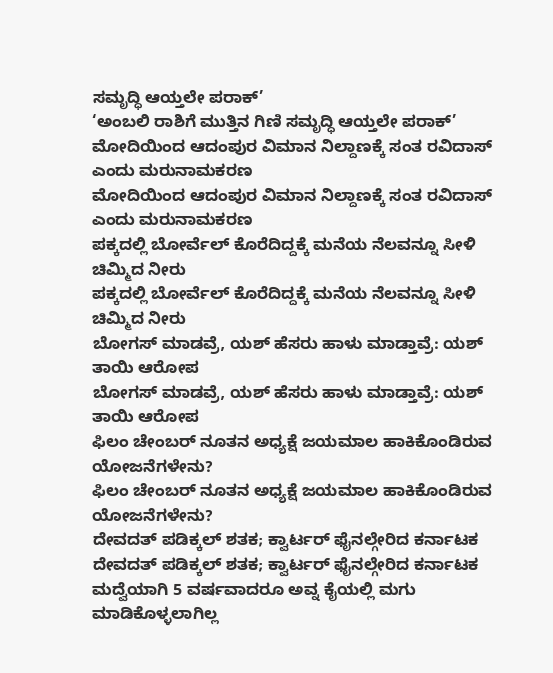ಸಮೃದ್ಧಿ ಆಯ್ತಲೇ ಪರಾಕ್’
‘ಅಂಬಲಿ ರಾಶಿಗೆ ಮುತ್ತಿನ ಗಿಣಿ ಸಮೃದ್ಧಿ ಆಯ್ತಲೇ ಪರಾಕ್’
ಮೋದಿಯಿಂದ ಆದಂಪುರ ವಿಮಾನ ನಿಲ್ದಾಣಕ್ಕೆ ಸಂತ ರವಿದಾಸ್ ಎಂದು ಮರುನಾಮಕರಣ
ಮೋದಿಯಿಂದ ಆದಂಪುರ ವಿಮಾನ ನಿಲ್ದಾಣಕ್ಕೆ ಸಂತ ರವಿದಾಸ್ ಎಂದು ಮರುನಾಮಕರಣ
ಪಕ್ಕದಲ್ಲಿ ಬೋರ್ವೆಲ್ ಕೊರೆದಿದ್ದಕ್ಕೆ ಮನೆಯ ನೆಲವನ್ನೂ ಸೀಳಿ ಚಿಮ್ಮಿದ ನೀರು
ಪಕ್ಕದಲ್ಲಿ ಬೋರ್ವೆಲ್ ಕೊರೆದಿದ್ದಕ್ಕೆ ಮನೆಯ ನೆಲವನ್ನೂ ಸೀಳಿ ಚಿಮ್ಮಿದ ನೀರು
ಬೋಗಸ್ ಮಾಡವ್ರೆ, ಯಶ್ ಹೆಸರು ಹಾಳು ಮಾಡ್ತಾವ್ರೆ: ಯಶ್ ತಾಯಿ ಆರೋಪ
ಬೋಗಸ್ ಮಾಡವ್ರೆ, ಯಶ್ ಹೆಸರು ಹಾಳು ಮಾಡ್ತಾವ್ರೆ: ಯಶ್ ತಾಯಿ ಆರೋಪ
ಫಿಲಂ ಚೇಂಬರ್ ನೂತನ ಅಧ್ಯಕ್ಷೆ ಜಯಮಾಲ ಹಾಕಿಕೊಂಡಿರುವ ಯೋಜನೆಗಳೇನು?
ಫಿಲಂ ಚೇಂಬರ್ ನೂತನ ಅಧ್ಯಕ್ಷೆ ಜಯಮಾಲ ಹಾಕಿಕೊಂಡಿರುವ ಯೋಜನೆಗಳೇನು?
ದೇವದತ್ ಪಡಿಕ್ಕಲ್ ಶತಕ; ಕ್ವಾರ್ಟರ್ ಫೈನಲ್ಗೇರಿದ ಕರ್ನಾಟಕ
ದೇವದತ್ ಪಡಿಕ್ಕಲ್ ಶತಕ; ಕ್ವಾರ್ಟರ್ ಫೈನಲ್ಗೇರಿದ ಕರ್ನಾಟಕ
ಮದ್ವೆಯಾಗಿ 5 ವರ್ಷವಾದರೂ ಅವ್ನ ಕೈಯಲ್ಲಿ ಮಗು ಮಾಡಿಕೊಳ್ಳಲಾಗಿಲ್ಲ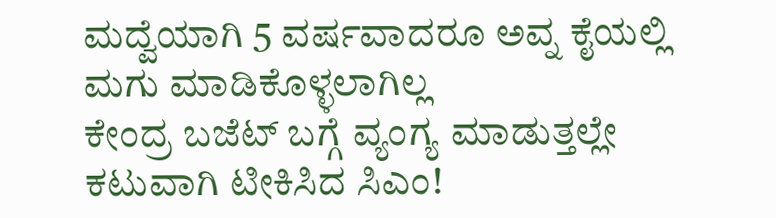ಮದ್ವೆಯಾಗಿ 5 ವರ್ಷವಾದರೂ ಅವ್ನ ಕೈಯಲ್ಲಿ ಮಗು ಮಾಡಿಕೊಳ್ಳಲಾಗಿಲ್ಲ
ಕೇಂದ್ರ ಬಜೆಟ್ ಬಗ್ಗೆ ವ್ಯಂಗ್ಯ ಮಾಡುತ್ತಲ್ಲೇ ಕಟುವಾಗಿ ಟೀಕಿಸಿದ ಸಿಎಂ!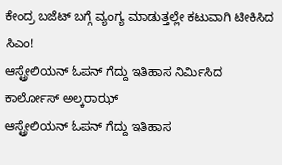ಕೇಂದ್ರ ಬಜೆಟ್ ಬಗ್ಗೆ ವ್ಯಂಗ್ಯ ಮಾಡುತ್ತಲ್ಲೇ ಕಟುವಾಗಿ ಟೀಕಿಸಿದ ಸಿಎಂ!
ಆಸ್ಟ್ರೇಲಿಯನ್ ಓಪನ್ ಗೆದ್ದು ಇತಿಹಾಸ ನಿರ್ಮಿಸಿದ ಕಾರ್ಲೋಸ್ ಅಲ್ಕರಾಝ್
ಆಸ್ಟ್ರೇಲಿಯನ್ ಓಪನ್ ಗೆದ್ದು ಇತಿಹಾಸ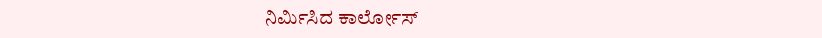ನಿರ್ಮಿಸಿದ ಕಾರ್ಲೋಸ್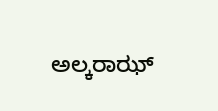ಅಲ್ಕರಾಝ್